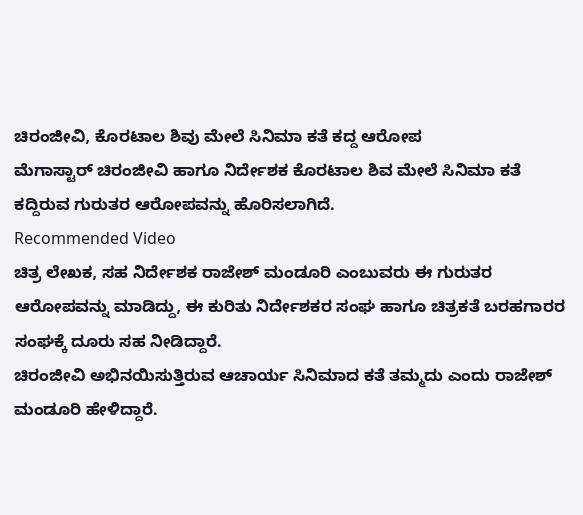ಚಿರಂಜೀವಿ, ಕೊರಟಾಲ ಶಿವು ಮೇಲೆ ಸಿನಿಮಾ ಕತೆ ಕದ್ದ ಆರೋಪ
ಮೆಗಾಸ್ಟಾರ್ ಚಿರಂಜೀವಿ ಹಾಗೂ ನಿರ್ದೇಶಕ ಕೊರಟಾಲ ಶಿವ ಮೇಲೆ ಸಿನಿಮಾ ಕತೆ ಕದ್ದಿರುವ ಗುರುತರ ಆರೋಪವನ್ನು ಹೊರಿಸಲಾಗಿದೆ.
Recommended Video
ಚಿತ್ರ ಲೇಖಕ, ಸಹ ನಿರ್ದೇಶಕ ರಾಜೇಶ್ ಮಂಡೂರಿ ಎಂಬುವರು ಈ ಗುರುತರ ಆರೋಪವನ್ನು ಮಾಡಿದ್ದು, ಈ ಕುರಿತು ನಿರ್ದೇಶಕರ ಸಂಘ ಹಾಗೂ ಚಿತ್ರಕತೆ ಬರಹಗಾರರ ಸಂಘಕ್ಕೆ ದೂರು ಸಹ ನೀಡಿದ್ದಾರೆ.
ಚಿರಂಜೀವಿ ಅಭಿನಯಿಸುತ್ತಿರುವ ಆಚಾರ್ಯ ಸಿನಿಮಾದ ಕತೆ ತಮ್ಮದು ಎಂದು ರಾಜೇಶ್ ಮಂಡೂರಿ ಹೇಳಿದ್ದಾರೆ.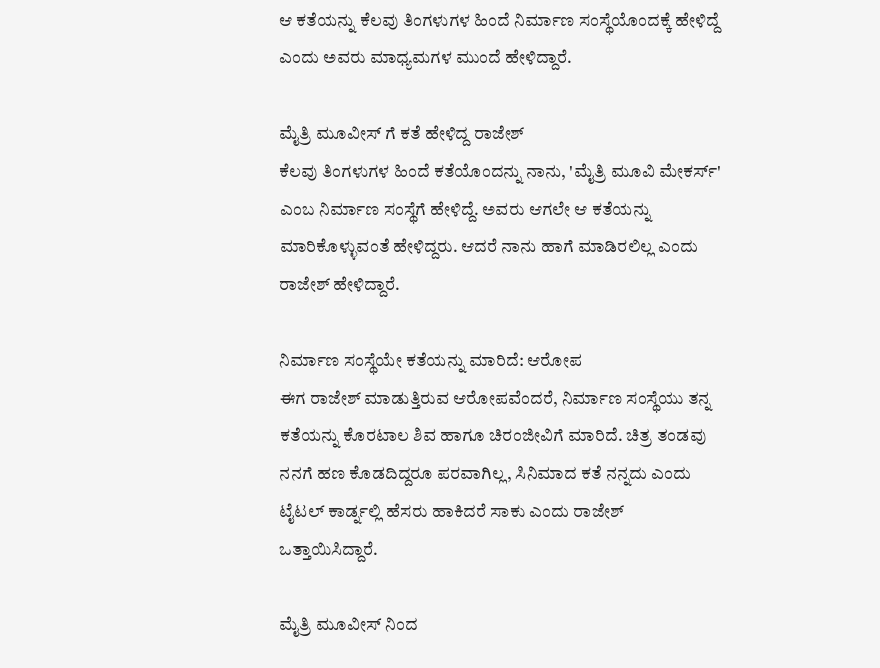ಆ ಕತೆಯನ್ನು ಕೆಲವು ತಿಂಗಳುಗಳ ಹಿಂದೆ ನಿರ್ಮಾಣ ಸಂಸ್ಥೆಯೊಂದಕ್ಕೆ ಹೇಳಿದ್ದೆ ಎಂದು ಅವರು ಮಾಧ್ಯಮಗಳ ಮುಂದೆ ಹೇಳಿದ್ದಾರೆ.

ಮೈತ್ರಿ ಮೂವೀಸ್ ಗೆ ಕತೆ ಹೇಳಿದ್ದ ರಾಜೇಶ್
ಕೆಲವು ತಿಂಗಳುಗಳ ಹಿಂದೆ ಕತೆಯೊಂದನ್ನು ನಾನು, 'ಮೈತ್ರಿ ಮೂವಿ ಮೇಕರ್ಸ್' ಎಂಬ ನಿರ್ಮಾಣ ಸಂಸ್ಥೆಗೆ ಹೇಳಿದ್ದೆ. ಅವರು ಆಗಲೇ ಆ ಕತೆಯನ್ನು ಮಾರಿಕೊಳ್ಳುವಂತೆ ಹೇಳಿದ್ದರು. ಆದರೆ ನಾನು ಹಾಗೆ ಮಾಡಿರಲಿಲ್ಲ ಎಂದು ರಾಜೇಶ್ ಹೇಳಿದ್ದಾರೆ.

ನಿರ್ಮಾಣ ಸಂಸ್ಥೆಯೇ ಕತೆಯನ್ನು ಮಾರಿದೆ: ಆರೋಪ
ಈಗ ರಾಜೇಶ್ ಮಾಡುತ್ತಿರುವ ಆರೋಪವೆಂದರೆ, ನಿರ್ಮಾಣ ಸಂಸ್ಥೆಯು ತನ್ನ ಕತೆಯನ್ನು ಕೊರಟಾಲ ಶಿವ ಹಾಗೂ ಚಿರಂಜೀವಿಗೆ ಮಾರಿದೆ. ಚಿತ್ರ ತಂಡವು ನನಗೆ ಹಣ ಕೊಡದಿದ್ದರೂ ಪರವಾಗಿಲ್ಲ, ಸಿನಿಮಾದ ಕತೆ ನನ್ನದು ಎಂದು ಟೈಟಲ್ ಕಾರ್ಡ್ನಲ್ಲಿ ಹೆಸರು ಹಾಕಿದರೆ ಸಾಕು ಎಂದು ರಾಜೇಶ್ ಒತ್ತಾಯಿಸಿದ್ದಾರೆ.

ಮೈತ್ರಿ ಮೂವೀಸ್ ನಿಂದ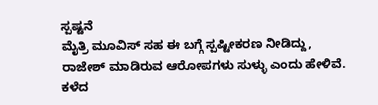ಸ್ಪಷ್ಟನೆ
ಮೈತ್ರಿ ಮೂವಿಸ್ ಸಹ ಈ ಬಗ್ಗೆ ಸ್ಪಷ್ಟೀಕರಣ ನೀಡಿದ್ದು, ರಾಜೇಶ್ ಮಾಡಿರುವ ಆರೋಪಗಳು ಸುಳ್ಳು ಎಂದು ಹೇಳಿವೆ. ಕಳೆದ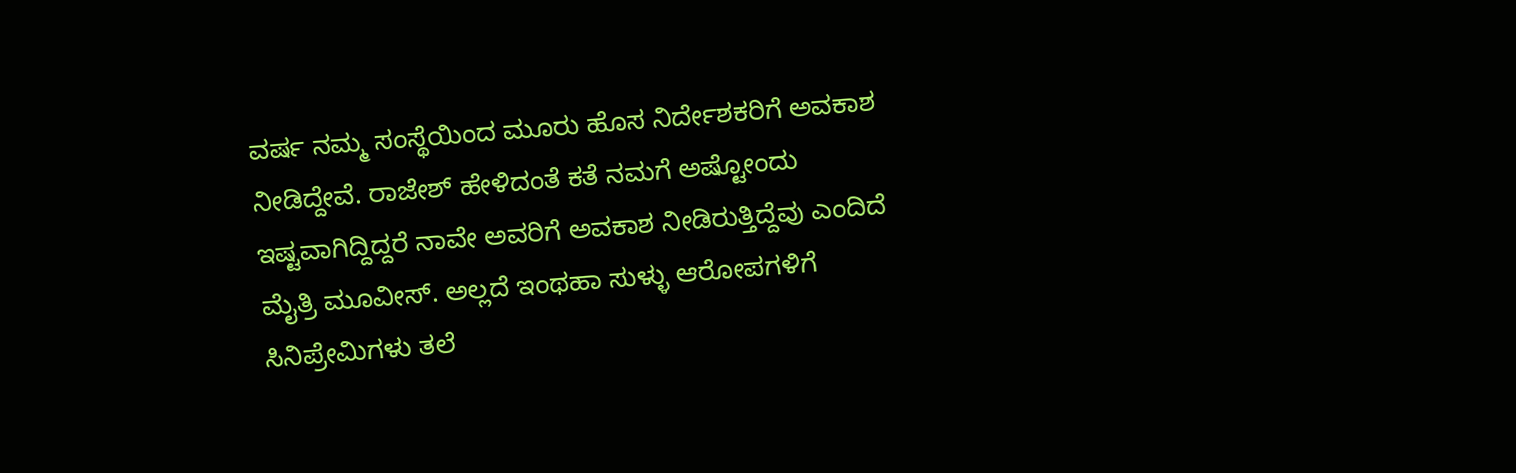ವರ್ಷ ನಮ್ಮ ಸಂಸ್ಥೆಯಿಂದ ಮೂರು ಹೊಸ ನಿರ್ದೇಶಕರಿಗೆ ಅವಕಾಶ ನೀಡಿದ್ದೇವೆ. ರಾಜೇಶ್ ಹೇಳಿದಂತೆ ಕತೆ ನಮಗೆ ಅಷ್ಟೋಂದು ಇಷ್ಟವಾಗಿದ್ದಿದ್ದರೆ ನಾವೇ ಅವರಿಗೆ ಅವಕಾಶ ನೀಡಿರುತ್ತಿದ್ದೆವು ಎಂದಿದೆ ಮೈತ್ರಿ ಮೂವೀಸ್. ಅಲ್ಲದೆ ಇಂಥಹಾ ಸುಳ್ಳು ಆರೋಪಗಳಿಗೆ ಸಿನಿಪ್ರೇಮಿಗಳು ತಲೆ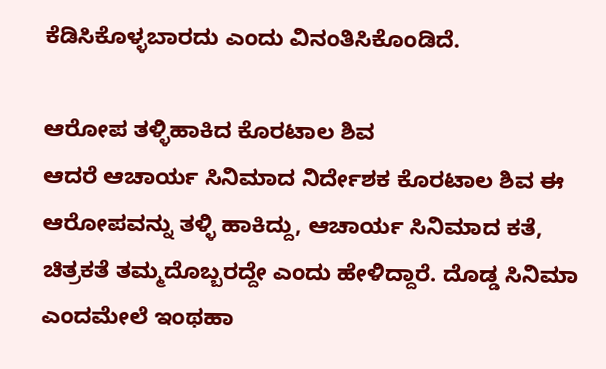ಕೆಡಿಸಿಕೊಳ್ಳಬಾರದು ಎಂದು ವಿನಂತಿಸಿಕೊಂಡಿದೆ.

ಆರೋಪ ತಳ್ಳಿಹಾಕಿದ ಕೊರಟಾಲ ಶಿವ
ಆದರೆ ಆಚಾರ್ಯ ಸಿನಿಮಾದ ನಿರ್ದೇಶಕ ಕೊರಟಾಲ ಶಿವ ಈ ಆರೋಪವನ್ನು ತಳ್ಳಿ ಹಾಕಿದ್ದು, ಆಚಾರ್ಯ ಸಿನಿಮಾದ ಕತೆ, ಚಿತ್ರಕತೆ ತಮ್ಮದೊಬ್ಬರದ್ದೇ ಎಂದು ಹೇಳಿದ್ದಾರೆ. ದೊಡ್ಡ ಸಿನಿಮಾ ಎಂದಮೇಲೆ ಇಂಥಹಾ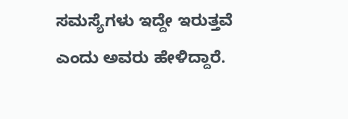ಸಮಸ್ಯೆಗಳು ಇದ್ದೇ ಇರುತ್ತವೆ ಎಂದು ಅವರು ಹೇಳಿದ್ದಾರೆ.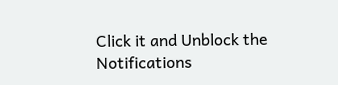Click it and Unblock the Notifications